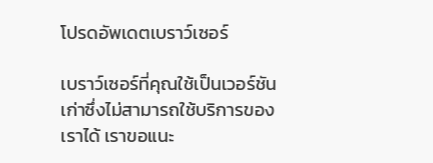โปรดอัพเดตเบราว์เซอร์

เบราว์เซอร์ที่คุณใช้เป็นเวอร์ชันเก่าซึ่งไม่สามารถใช้บริการของเราได้ เราขอแนะ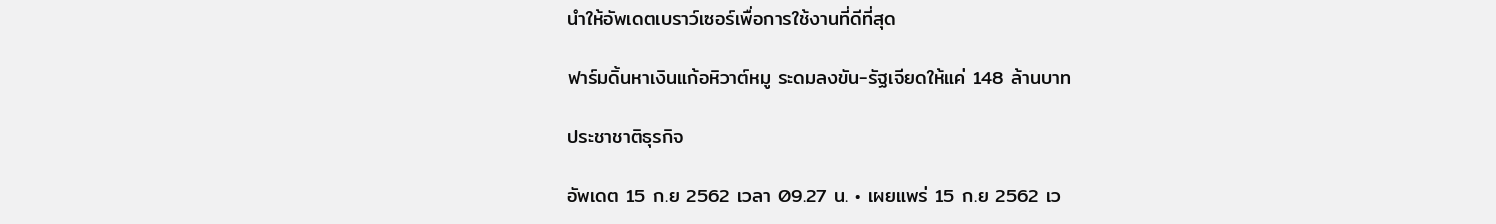นำให้อัพเดตเบราว์เซอร์เพื่อการใช้งานที่ดีที่สุด

ฟาร์มดิ้นหาเงินแก้อหิวาต์หมู ระดมลงขัน-รัฐเจียดให้แค่ 148 ล้านบาท

ประชาชาติธุรกิจ

อัพเดต 15 ก.ย 2562 เวลา 09.27 น. • เผยแพร่ 15 ก.ย 2562 เว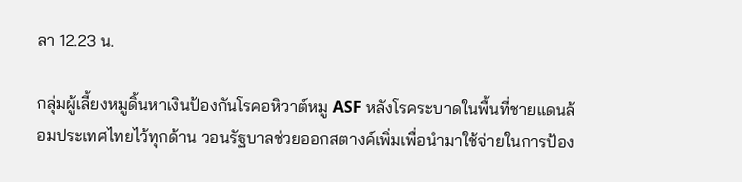ลา 12.23 น.

กลุ่มผู้เลี้ยงหมูดิ้นหาเงินป้องกันโรคอหิวาต์หมู ASF หลังโรคระบาดในพื้นที่ชายแดนล้อมประเทศไทยไว้ทุกด้าน วอนรัฐบาลช่วยออกสตางค์เพิ่มเพื่อนำมาใช้จ่ายในการป้อง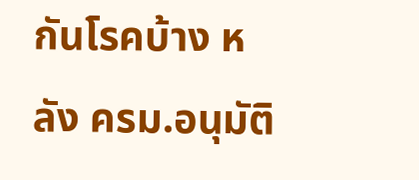กันโรคบ้าง หลัง ครม.อนุมัติ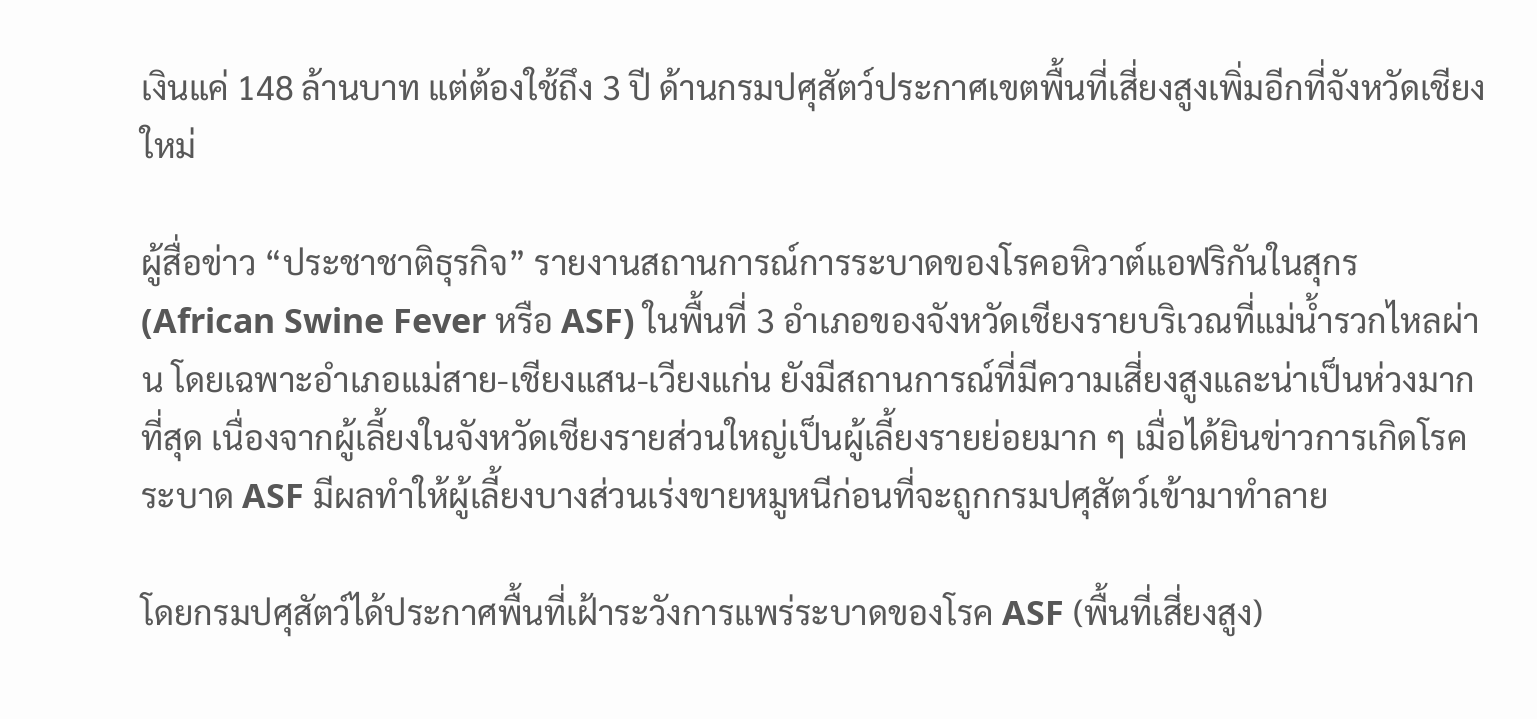เงินแค่ 148 ล้านบาท แต่ต้องใช้ถึง 3 ปี ด้านกรมปศุสัตว์ประกาศเขตพื้นที่เสี่ยงสูงเพิ่มอีกที่จังหวัดเชียงใหม่

ผู้สื่อข่าว “ประชาชาติธุรกิจ” รายงานสถานการณ์การระบาดของโรคอหิวาต์แอฟริกันในสุกร (African Swine Fever หรือ ASF) ในพื้นที่ 3 อำเภอของจังหวัดเชียงรายบริเวณที่แม่น้ำรวกไหลผ่าน โดยเฉพาะอำเภอแม่สาย-เชียงแสน-เวียงแก่น ยังมีสถานการณ์ที่มีความเสี่ยงสูงและน่าเป็นห่วงมากที่สุด เนื่องจากผู้เลี้ยงในจังหวัดเชียงรายส่วนใหญ่เป็นผู้เลี้ยงรายย่อยมาก ๆ เมื่อได้ยินข่าวการเกิดโรคระบาด ASF มีผลทำให้ผู้เลี้ยงบางส่วนเร่งขายหมูหนีก่อนที่จะถูกกรมปศุสัตว์เข้ามาทำลาย

โดยกรมปศุสัตว์ได้ประกาศพื้นที่เฝ้าระวังการแพร่ระบาดของโรค ASF (พื้นที่เสี่ยงสูง)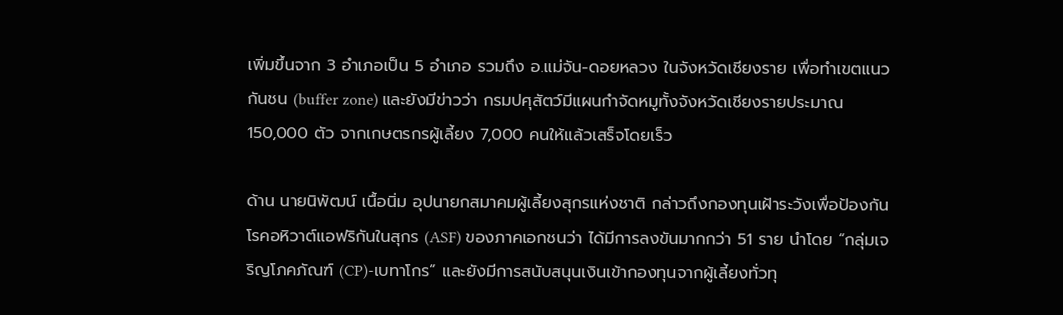เพิ่มขึ้นจาก 3 อำเภอเป็น 5 อำเภอ รวมถึง อ.แม่จัน-ดอยหลวง ในจังหวัดเชียงราย เพื่อทำเขตแนวกันชน (buffer zone) และยังมีข่าวว่า กรมปศุสัตว์มีแผนกำจัดหมูทั้งจังหวัดเชียงรายประมาณ 150,000 ตัว จากเกษตรกรผู้เลี้ยง 7,000 คนให้แล้วเสร็จโดยเร็ว

ด้าน นายนิพัฒน์ เนื้อนิ่ม อุปนายกสมาคมผู้เลี้ยงสุกรแห่งชาติ กล่าวถึงกองทุนเฝ้าระวังเพื่อป้องกันโรคอหิวาต์แอฟริกันในสุกร (ASF) ของภาคเอกชนว่า ได้มีการลงขันมากกว่า 51 ราย นำโดย “กลุ่มเจริญโภคภัณฑ์ (CP)-เบทาโกร” และยังมีการสนับสนุนเงินเข้ากองทุนจากผู้เลี้ยงทั่วทุ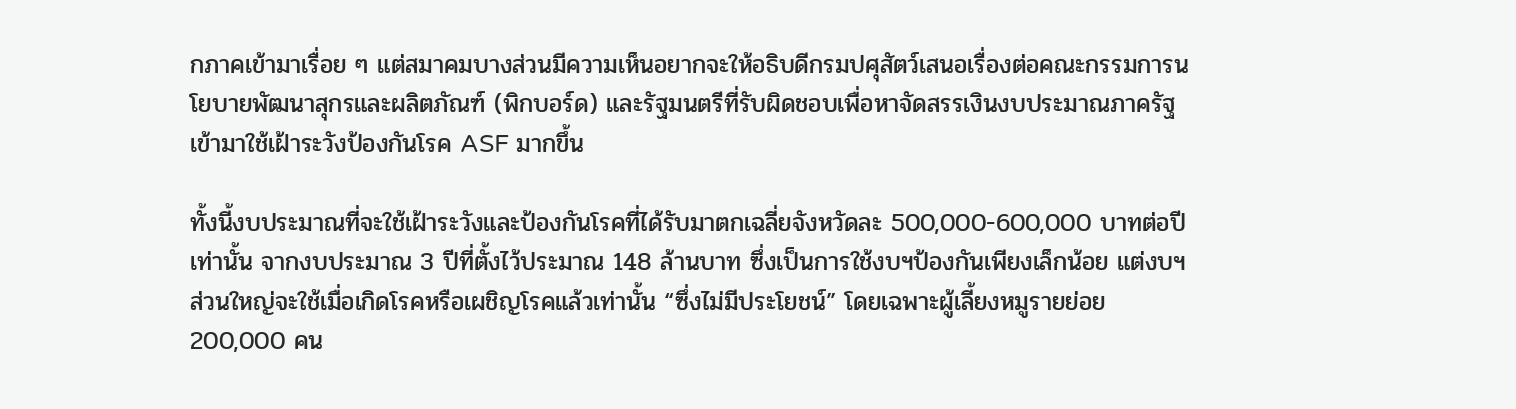กภาคเข้ามาเรื่อย ๆ แต่สมาคมบางส่วนมีความเห็นอยากจะให้อธิบดีกรมปศุสัตว์เสนอเรื่องต่อคณะกรรมการนโยบายพัฒนาสุกรและผลิตภัณฑ์ (พิกบอร์ด) และรัฐมนตรีที่รับผิดชอบเพื่อหาจัดสรรเงินงบประมาณภาครัฐเข้ามาใช้เฝ้าระวังป้องกันโรค ASF มากขึ้น

ทั้งนี้งบประมาณที่จะใช้เฝ้าระวังและป้องกันโรคที่ได้รับมาตกเฉลี่ยจังหวัดละ 500,000-600,000 บาทต่อปีเท่านั้น จากงบประมาณ 3 ปีที่ตั้งไว้ประมาณ 148 ล้านบาท ซึ่งเป็นการใช้งบฯป้องกันเพียงเล็กน้อย แต่งบฯส่วนใหญ่จะใช้เมื่อเกิดโรคหรือเผชิญโรคแล้วเท่านั้น “ซึ่งไม่มีประโยชน์” โดยเฉพาะผู้เลี้ยงหมูรายย่อย 200,000 คน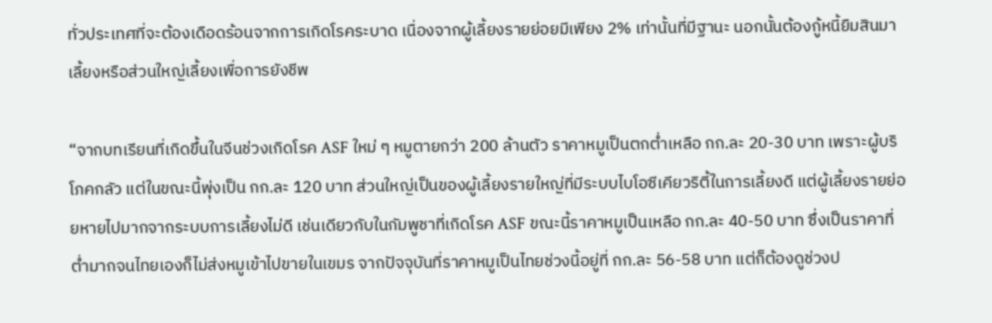ทั่วประเทศที่จะต้องเดือดร้อนจากการเกิดโรคระบาด เนื่องจากผู้เลี้ยงรายย่อยมีเพียง 2% เท่านั้นที่มีฐานะ นอกนั้นต้องกู้หนี้ยืมสินมาเลี้ยงหรือส่วนใหญ่เลี้ยงเพื่อการยังชีพ

“จากบทเรียนที่เกิดขึ้นในจีนช่วงเกิดโรค ASF ใหม่ ๆ หมูตายกว่า 200 ล้านตัว ราคาหมูเป็นตกต่ำเหลือ กก.ละ 20-30 บาท เพราะผู้บริโภคกลัว แต่ในขณะนี้พุ่งเป็น กก.ละ 120 บาท ส่วนใหญ่เป็นของผู้เลี้ยงรายใหญ่ที่มีระบบไบโอซีเคียวริตี้ในการเลี้ยงดี แต่ผู้เลี้ยงรายย่อยหายไปมากจากระบบการเลี้ยงไม่ดี เช่นเดียวกับในกัมพูชาที่เกิดโรค ASF ขณะนี้ราคาหมูเป็นเหลือ กก.ละ 40-50 บาท ซึ่งเป็นราคาที่ต่ำมากจนไทยเองก็ไม่ส่งหมูเข้าไปขายในเขมร จากปัจจุบันที่ราคาหมูเป็นไทยช่วงนี้อยู่ที่ กก.ละ 56-58 บาท แต่ก็ต้องดูช่วงป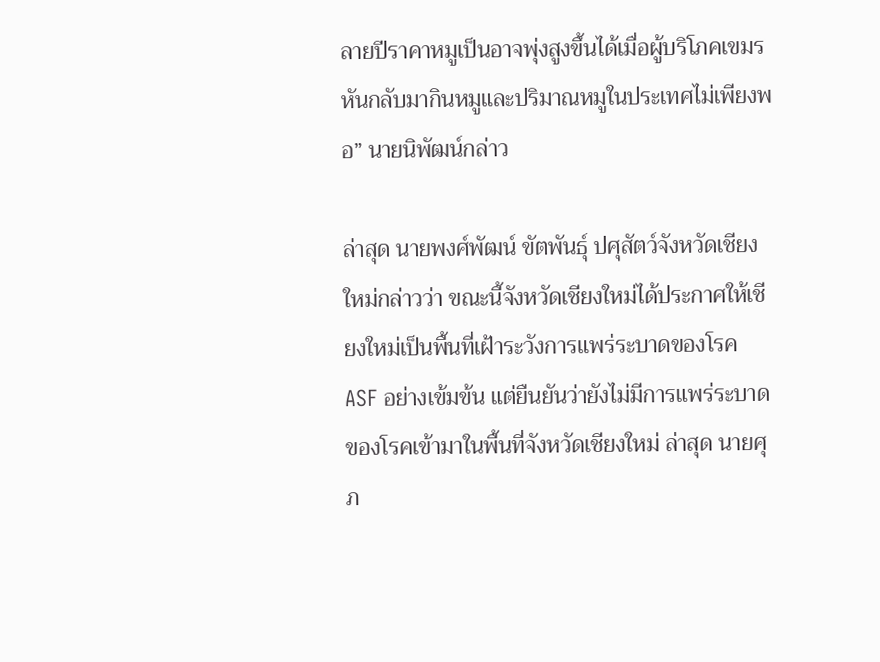ลายปีราคาหมูเป็นอาจพุ่งสูงขึ้นได้เมื่อผู้บริโภคเขมรหันกลับมากินหมูและปริมาณหมูในประเทศไม่เพียงพอ” นายนิพัฒน์กล่าว

ล่าสุด นายพงศ์พัฒน์ ขัตพันธุ์ ปศุสัตว์จังหวัดเชียงใหม่กล่าวว่า ขณะนี้จังหวัดเชียงใหม่ได้ประกาศให้เชียงใหม่เป็นพื้นที่เฝ้าระวังการแพร่ระบาดของโรค ASF อย่างเข้มข้น แต่ยืนยันว่ายังไม่มีการแพร่ระบาดของโรคเข้ามาในพื้นที่จังหวัดเชียงใหม่ ล่าสุด นายศุภ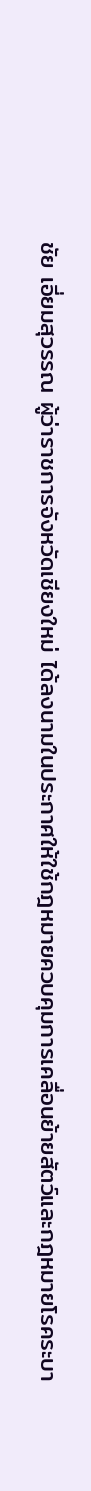ชัย เอี่ยมสุวรรณ ผู้ว่าราชการจังหวัดเชียงใหม่ ได้ลงนามในประกาศให้ใช้กฎหมายควบคุมการเคลื่อนย้ายสัตว์และกฎหมายโรคระบา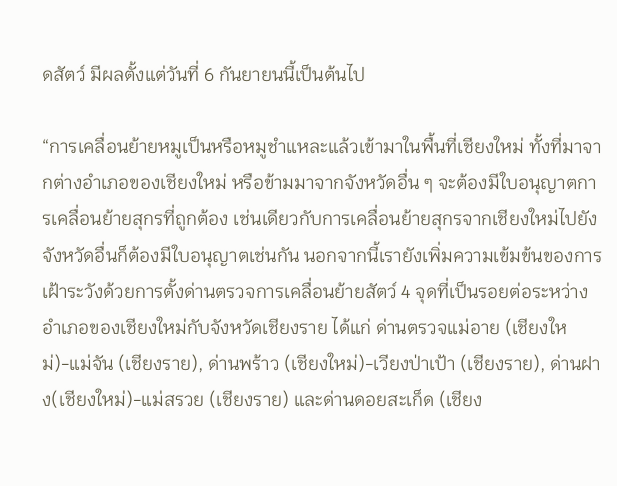ดสัตว์ มีผลตั้งแต่วันที่ 6 กันยายนนี้เป็นต้นไป

“การเคลื่อนย้ายหมูเป็นหรือหมูชำแหละแล้วเข้ามาในพื้นที่เชียงใหม่ ทั้งที่มาจากต่างอำเภอของเชียงใหม่ หรือข้ามมาจากจังหวัดอื่น ๆ จะต้องมีใบอนุญาตการเคลื่อนย้ายสุกรที่ถูกต้อง เช่นเดียวกับการเคลื่อนย้ายสุกรจากเชียงใหม่ไปยังจังหวัดอื่นก็ต้องมีใบอนุญาตเช่นกัน นอกจากนี้เรายังเพิ่มความเข้มข้นของการเฝ้าระวังด้วยการตั้งด่านตรวจการเคลื่อนย้ายสัตว์ 4 จุดที่เป็นรอยต่อระหว่างอำเภอของเชียงใหม่กับจังหวัดเชียงราย ได้แก่ ด่านตรวจแม่อาย (เชียงใหม่)-แม่จัน (เชียงราย), ด่านพร้าว (เชียงใหม่)-เวียงป่าเป้า (เชียงราย), ด่านฝาง(เชียงใหม่)-แม่สรวย (เชียงราย) และด่านดอยสะเก็ด (เชียง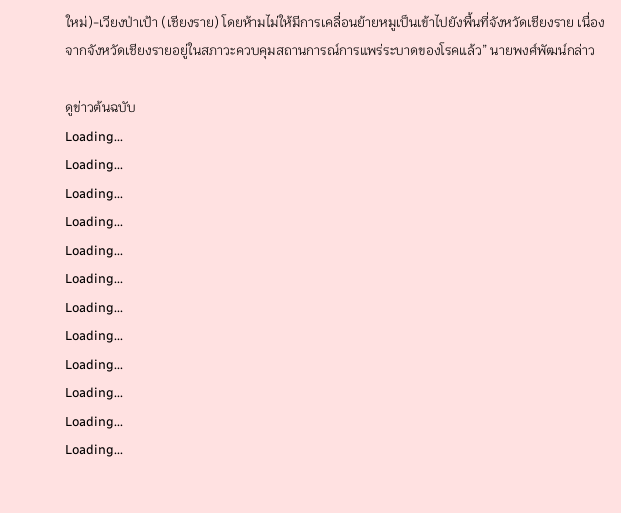ใหม่)-เวียงป่าเป้า (เชียงราย) โดยห้ามไม่ให้มีการเคลื่อนย้ายหมูเป็นเข้าไปยังพื้นที่จังหวัดเชียงราย เนื่องจากจังหวัดเชียงรายอยู่ในสภาวะควบคุมสถานการณ์การแพร่ระบาดของโรคแล้ว” นายพงศ์พัฒน์กล่าว

ดูข่าวต้นฉบับ
Loading...
Loading...
Loading...
Loading...
Loading...
Loading...
Loading...
Loading...
Loading...
Loading...
Loading...
Loading...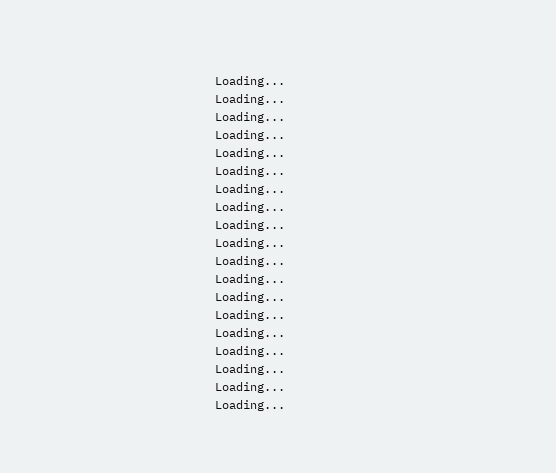Loading...
Loading...
Loading...
Loading...
Loading...
Loading...
Loading...
Loading...
Loading...
Loading...
Loading...
Loading...
Loading...
Loading...
Loading...
Loading...
Loading...
Loading...
Loading...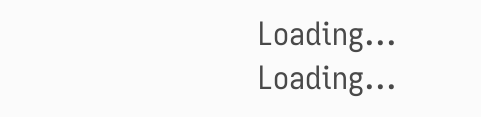Loading...
Loading...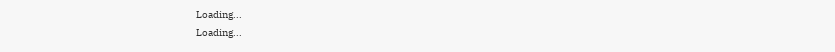Loading...
Loading...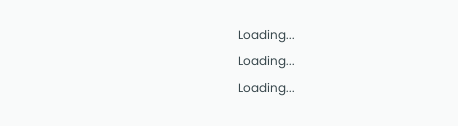Loading...
Loading...
Loading...